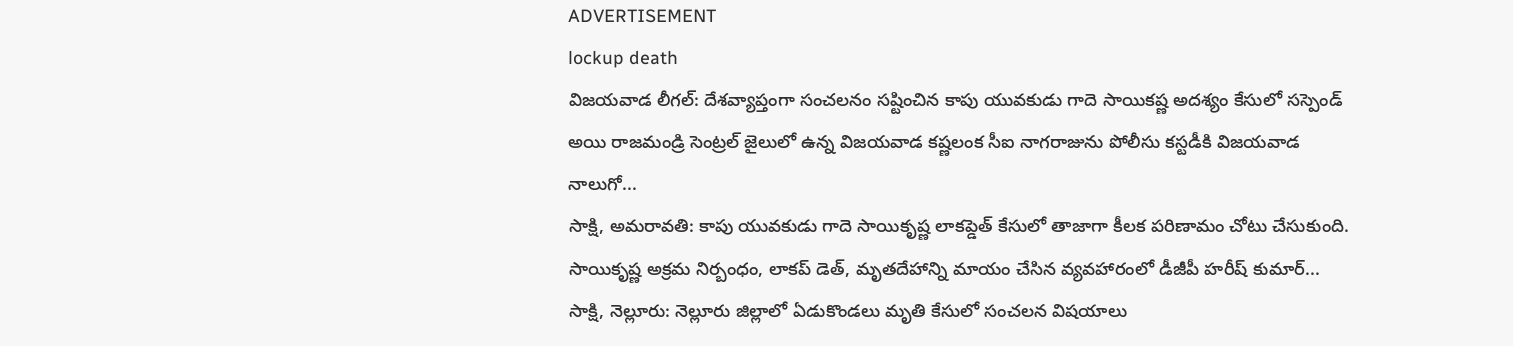ADVERTISEMENT
lockup death
విజయవాడ లీగల్: దేశవ్యాప్తంగా సంచలనం సష్టించిన కాపు యువకుడు గాదె సాయికష్ణ అదశ్యం కేసులో సస్పెండ్ అయి రాజమండ్రి సెంట్రల్ జైలులో ఉన్న విజయవాడ కష్ణలంక సీఐ నాగరాజును పోలీసు కస్టడీకి విజయవాడ నాలుగో...
సాక్షి, అమరావతి: కాపు యువకుడు గాదె సాయికృష్ణ లాకప్డెత్ కేసులో తాజాగా కీలక పరిణామం చోటు చేసుకుంది. సాయికృష్ణ అక్రమ నిర్బంధం, లాకప్ డెత్, మృతదేహాన్ని మాయం చేసిన వ్యవహారంలో డీజీపీ హరీష్ కుమార్...
సాక్షి, నెల్లూరు: నెల్లూరు జిల్లాలో ఏడుకొండలు మృతి కేసులో సంచలన విషయాలు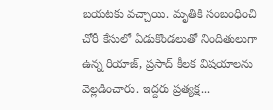బయటకు వచ్చాయి. మృతికి సంబంధించి చోరీ కేసులో ఏడుకొండలుతో నిందితులుగా ఉన్న రియాజ్, ప్రసాద్ కీలక విషయాలను వెల్లడించారు. ఇద్దరు ప్రత్యక్ష...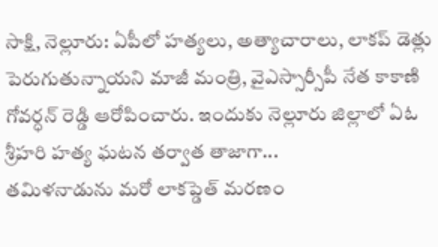సాక్షి, నెల్లూరు: ఏపీలో హత్యలు, అత్యాచారాలు, లాకప్ డెత్లు పెరుగుతున్నాయని మాజీ మంత్రి, వైఎస్సార్సీపీ నేత కాకాణి గోవర్ధన్ రెడ్డి ఆరోపించారు. ఇందుకు నెల్లూరు జిల్లాలో ఏఓ శ్రీహరి హత్య ఘటన తర్వాత తాజాగా...
తమిళనాడును మరో లాకప్డెత్ మరణం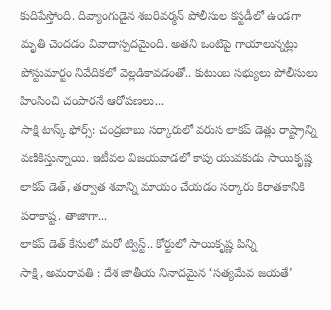కుదిపేస్తోంది. దివ్యాంగుడైన శబరివర్మన్ పోలీసుల కస్టడీలో ఉండగా మృతి చెందడం వివాదాస్పదమైంది. అతని ఒంటిపై గాయాలున్నట్లు పోస్టుమార్టం నివేదికలో వెల్లడికావడంతో.. కుటుంబ సభ్యులు పోలీసులు హింసించి చంపారనే ఆరోపణలు...
సాక్షి టాస్క్ ఫోర్స్: చంద్రబాబు సర్కారులో వరుస లాకప్ డెత్లు రాష్ట్రాన్ని వణికిస్తున్నాయి. ఇటీవల విజయవాడలో కాపు యువకుడు సాయికృష్ణ లాకప్ డెత్, తర్వాత శవాన్ని మాయం చేయడం సర్కారు కిరాతకానికి పరాకాష్ట. తాజాగా...
లాకప్ డెత్ కేసులో మరో ట్విస్ట్.. కోర్టులో సాయికృష్ణ పిన్ని
సాక్షి, అమరావతి : దేశ జాతీయ నినాదమైన ‘సత్యమేవ జయతే’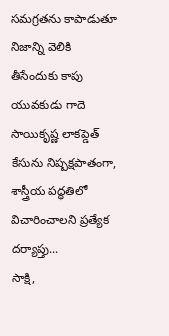సమగ్రతను కాపాడుతూ నిజాన్ని వెలికి తీసేందుకు కాపు యువకుడు గాదె సాయికృష్ణ లాకప్డెత్ కేసును నిష్పక్షపాతంగా, శాస్త్రీయ పద్ధతిలో విచారించాలని ప్రత్యేక దర్యాప్తు...
సాక్షి,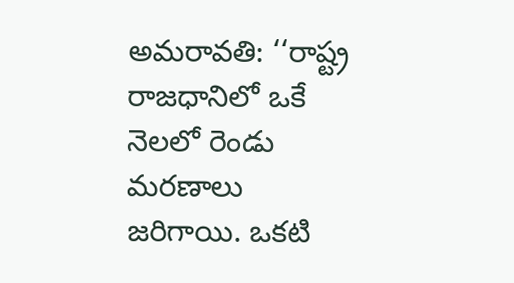అమరావతి: ‘‘రాష్ట్ర రాజధానిలో ఒకే నెలలో రెండు మరణాలు జరిగాయి. ఒకటి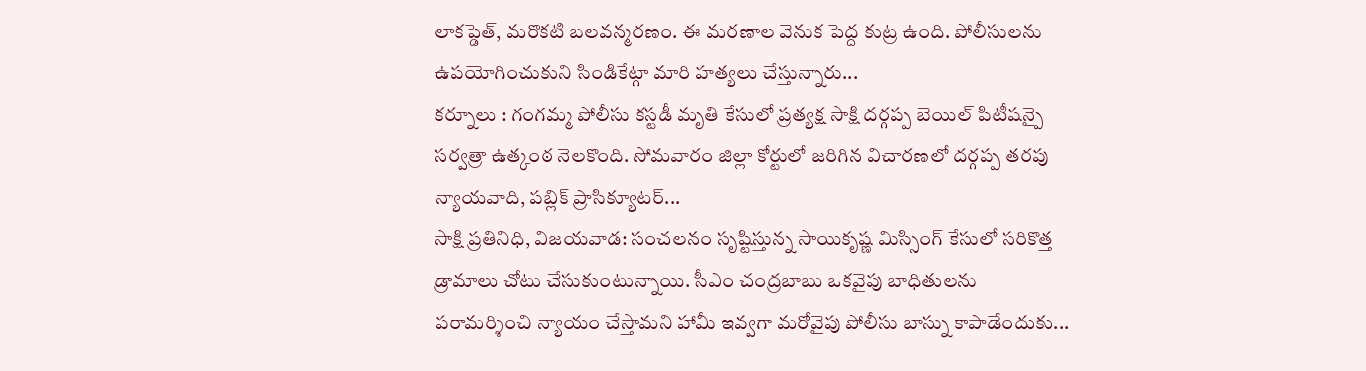లాకప్డెత్, మరొకటి బలవన్మరణం. ఈ మరణాల వెనుక పెద్ద కుట్ర ఉంది. పోలీసులను ఉపయోగించుకుని సిండికేట్గా మారి హత్యలు చేస్తున్నారు...
కర్నూలు : గంగమ్మ పోలీసు కస్టడీ మృతి కేసులో ప్రత్యక్ష సాక్షి దర్గప్ప బెయిల్ పిటీషన్పై సర్వత్రా ఉత్కంఠ నెలకొంది. సోమవారం జిల్లా కోర్టులో జరిగిన విచారణలో దర్గప్ప తరపు న్యాయవాది, పబ్లిక్ ప్రాసిక్యూటర్...
సాక్షి ప్రతినిధి, విజయవాడ: సంచలనం సృష్టిస్తున్న సాయికృష్ణ మిస్సింగ్ కేసులో సరికొత్త డ్రామాలు చోటు చేసుకుంటున్నాయి. సీఎం చంద్రబాబు ఒకవైపు బాధితులను పరామర్శించి న్యాయం చేస్తామని హామీ ఇవ్వగా మరోవైపు పోలీసు బాస్ను కాపాడేందుకు...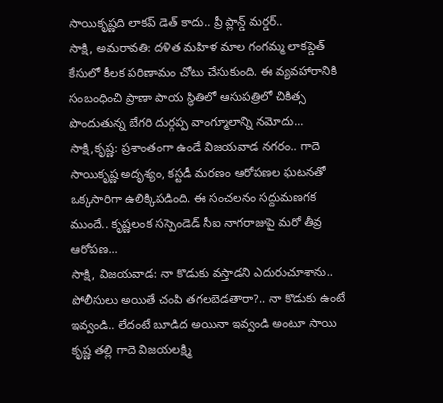సాయికృష్ణది లాకప్ డెత్ కాదు.. ప్రీ ప్లాన్డ్ మర్డర్..
సాక్షి, అమరావతి: దళిత మహిళ మాల గంగమ్మ లాకప్డెత్ కేసులో కీలక పరిణామం చోటు చేసుకుంది. ఈ వ్యవహారానికి సంబంధించి ప్రాణా పాయ స్థితిలో ఆసుపత్రిలో చికిత్స పొందుతున్న బేగరి దుర్గప్ప వాంగ్మూలాన్ని నమోదు...
సాక్షి,కృష్ణ: ప్రశాంతంగా ఉండే విజయవాడ నగరం.. గాదె సాయికృష్ణ అదృశ్యం, కస్టడీ మరణం ఆరోపణల ఘటనతో ఒక్కసారిగా ఉలిక్కిపడింది. ఈ సంచలనం సద్దుమణగక ముందే.. కృష్ణలంక సస్పెండెడ్ సీఐ నాగరాజుపై మరో తీవ్ర ఆరోపణ...
సాక్షి, విజయవాడ: నా కొడుకు వస్తాడని ఎదురుచూశాను.. పోలీసులు అయితే చంపి తగలబెడతారా?.. నా కొడుకు ఉంటే ఇవ్వండి.. లేదంటే బూడిద అయినా ఇవ్వండి అంటూ సాయి కృష్ణ తల్లి గాదె విజయలక్ష్మి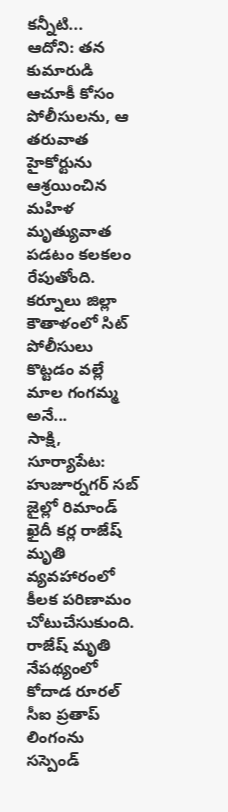కన్నీటి...
ఆదోని: తన కుమారుడి ఆచూకీ కోసం పోలీసులను, ఆ తరువాత హైకోర్టును ఆశ్రయించిన మహిళ మృత్యువాత పడటం కలకలం రేపుతోంది. కర్నూలు జిల్లా కౌతాళంలో సిట్ పోలీసులు కొట్టడం వల్లే మాల గంగమ్మ అనే...
సాక్షి, సూర్యాపేట: హుజూర్నగర్ సబ్ జైల్లో రిమాండ్ ఖైదీ కర్ల రాజేష్ మృతి వ్యవహారంలో కీలక పరిణామం చోటుచేసుకుంది. రాజేష్ మృతి నేపథ్యంలో కోదాడ రూరల్ సీఐ ప్రతాప్ లింగంను సస్పెండ్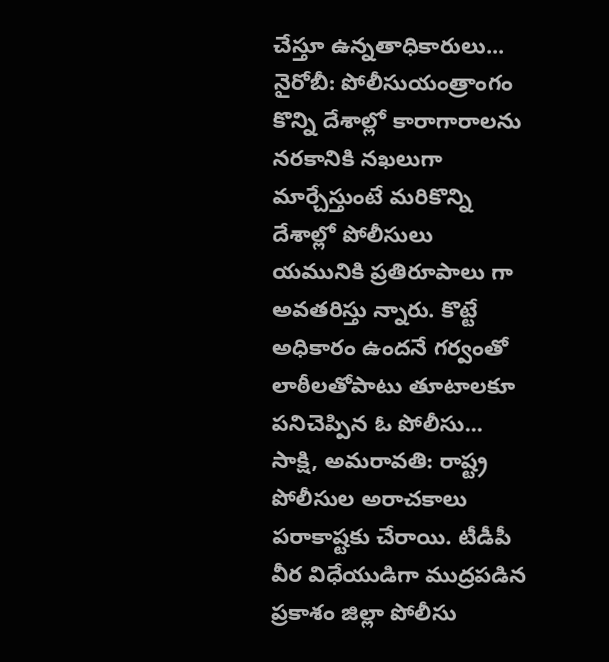చేస్తూ ఉన్నతాధికారులు...
నైరోబీ: పోలీసుయంత్రాంగం కొన్ని దేశాల్లో కారాగారాలను నరకానికి నఖలుగా మార్చేస్తుంటే మరికొన్ని దేశాల్లో పోలీసులు యమునికి ప్రతిరూపాలు గా అవతరిస్తు న్నారు. కొట్టే అధికారం ఉందనే గర్వంతో లాఠీలతోపాటు తూటాలకూ పనిచెప్పిన ఓ పోలీసు...
సాక్షి, అమరావతి: రాష్ట్ర పోలీసుల అరాచకాలు పరాకాష్టకు చేరాయి. టీడీపీ వీర విధేయుడిగా ముద్రపడిన ప్రకాశం జిల్లా పోలీసు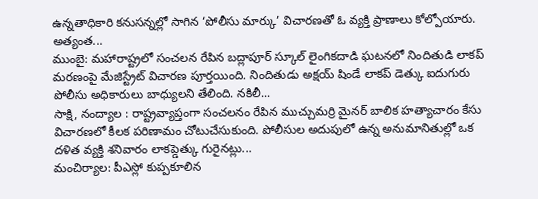ఉన్నతాధికారి కనుసన్నల్లో సాగిన ‘పోలీసు మార్కు’ విచారణతో ఓ వ్యక్తి ప్రాణాలు కోల్పోయారు. అత్యంత...
ముంబై: మహారాష్ట్రలో సంచలన రేపిన బద్లాపూర్ స్కూల్ లైంగికదాడి ఘటనలో నిందితుడి లాకప్ మరణంపై మేజిస్ట్రేట్ విచారణ పూర్తయింది. నిందితుడు అక్షయ్ షిండే లాకప్ డెత్కు ఐదుగురు పోలీసు అధికారులు బాధ్యులని తేలింది. నకిలీ...
సాక్షి, నంద్యాల : రాష్ట్రవ్యాప్తంగా సంచలనం రేపిన ముచ్చుమర్రి మైనర్ బాలిక హత్యాచారం కేసు విచారణలో కీలక పరిణామం చోటుచేసుకుంది. పోలీసుల అదుపులో ఉన్న అనుమానితుల్లో ఒక దళిత వ్యక్తి శనివారం లాకప్డెత్కు గురైనట్లు...
మంచిర్యాల: పీఎస్లో కుప్పకూలిన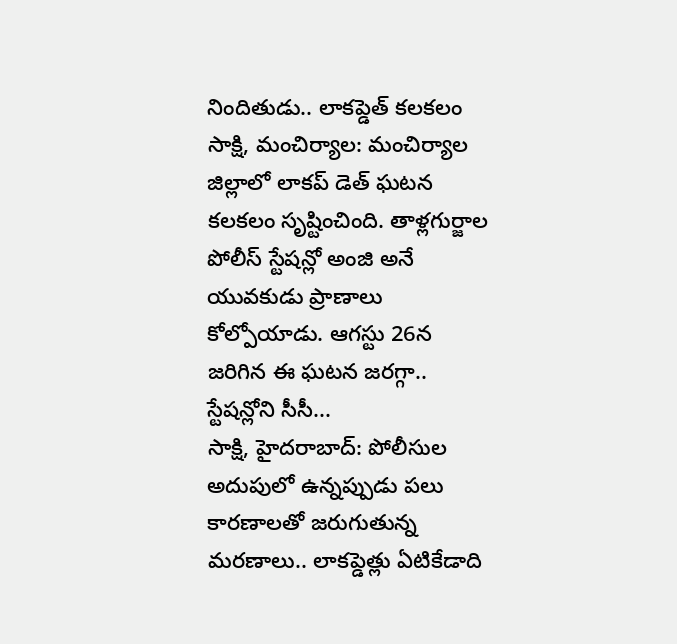నిందితుడు.. లాకప్డెత్ కలకలం
సాక్షి, మంచిర్యాల: మంచిర్యాల జిల్లాలో లాకప్ డెత్ ఘటన కలకలం సృష్టించింది. తాళ్లగుర్జాల పోలీస్ స్టేషన్లో అంజి అనే యువకుడు ప్రాణాలు కోల్పోయాడు. ఆగస్టు 26న జరిగిన ఈ ఘటన జరగ్గా.. స్టేషన్లోని సీసీ...
సాక్షి, హైదరాబాద్: పోలీసుల అదుపులో ఉన్నప్పుడు పలు కారణాలతో జరుగుతున్న మరణాలు.. లాకప్డెత్లు ఏటికేడాది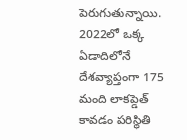పెరుగుతున్నాయి. 2022లో ఒక్క ఏడాదిలోనే దేశవ్యాప్తంగా 175 మంది లాకప్డెత్ కావడం పరిస్థితి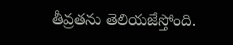తీవ్రతను తెలియజేస్తోంది.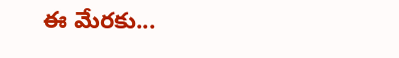ఈ మేరకు...